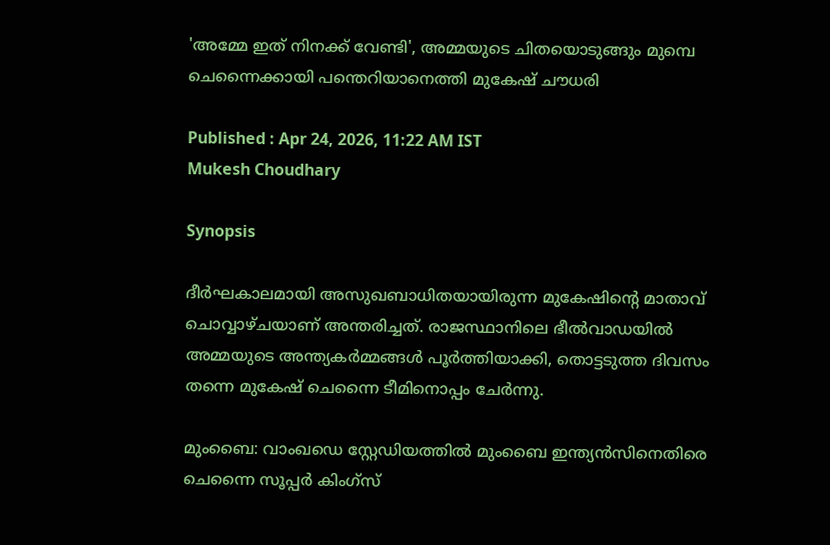'അമ്മേ ഇത് നിനക്ക് വേണ്ടി', അമ്മയുടെ ചിതയൊടുങ്ങും മുമ്പെ ചെന്നൈക്കായി പന്തെറിയാനെത്തി മുകേഷ് ചൗധരി

Published : Apr 24, 2026, 11:22 AM IST
Mukesh Choudhary

Synopsis

ദീർഘകാലമായി അസുഖബാധിതയായിരുന്ന മുകേഷിന്‍റെ മാതാവ് ചൊവ്വാഴ്ചയാണ് അന്തരിച്ചത്. രാജസ്ഥാനിലെ ഭീൽവാഡയിൽ അമ്മയുടെ അന്ത്യകർമ്മങ്ങൾ പൂർത്തിയാക്കി, തൊട്ടടുത്ത ദിവസം തന്നെ മുകേഷ് ചെന്നൈ ടീമിനൊപ്പം ചേർന്നു.

മുംബൈ: വാംഖഡെ സ്റ്റേഡിയത്തിൽ മുംബൈ ഇന്ത്യൻസിനെതിരെ ചെന്നൈ സൂപ്പർ കിംഗ്‌സ്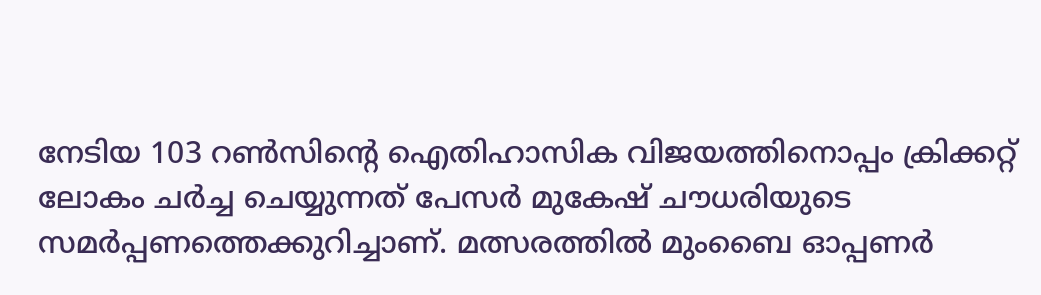നേടിയ 103 റൺസിന്‍റെ ഐതിഹാസിക വിജയത്തിനൊപ്പം ക്രിക്കറ്റ് ലോകം ചർച്ച ചെയ്യുന്നത് പേസർ മുകേഷ് ചൗധരിയുടെ സമര്‍പ്പണത്തെക്കുറിച്ചാണ്. മത്സരത്തില്‍ മുംബൈ ഓപ്പണര്‍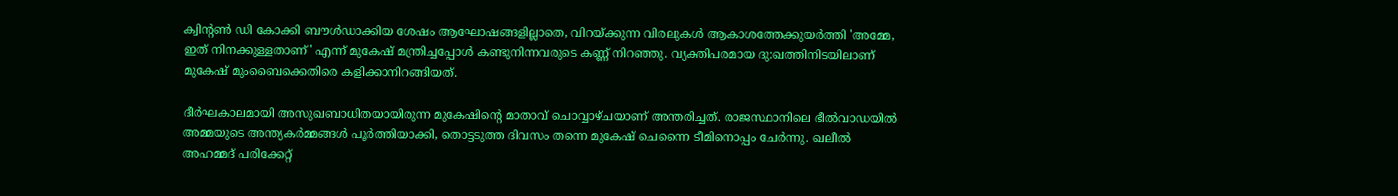ക്വിന്‍റൺ ഡി കോക്കി ബൗള്‍ഡാക്കിയ ശേഷം ആഘോഷങ്ങളില്ലാതെ, വിറയ്ക്കുന്ന വിരലുകൾ ആകാശത്തേക്കുയർത്തി 'അമ്മേ, ഇത് നിനക്കുള്ളതാണ്' എന്ന് മുകേഷ് മന്ത്രിച്ചപ്പോൾ കണ്ടുനിന്നവരുടെ കണ്ണ് നിറഞ്ഞു. വ്യക്തിപരമായ ദു:ഖത്തിനിടയിലാണ് മുകേഷ് മുംബൈക്കെതിരെ കളിക്കാനിറങ്ങിയത്.

ദീർഘകാലമായി അസുഖബാധിതയായിരുന്ന മുകേഷിന്‍റെ മാതാവ് ചൊവ്വാഴ്ചയാണ് അന്തരിച്ചത്. രാജസ്ഥാനിലെ ഭീൽവാഡയിൽ അമ്മയുടെ അന്ത്യകർമ്മങ്ങൾ പൂർത്തിയാക്കി, തൊട്ടടുത്ത ദിവസം തന്നെ മുകേഷ് ചെന്നൈ ടീമിനൊപ്പം ചേർന്നു. ഖലീല്‍ അഹമ്മദ് പരിക്കേറ്റ്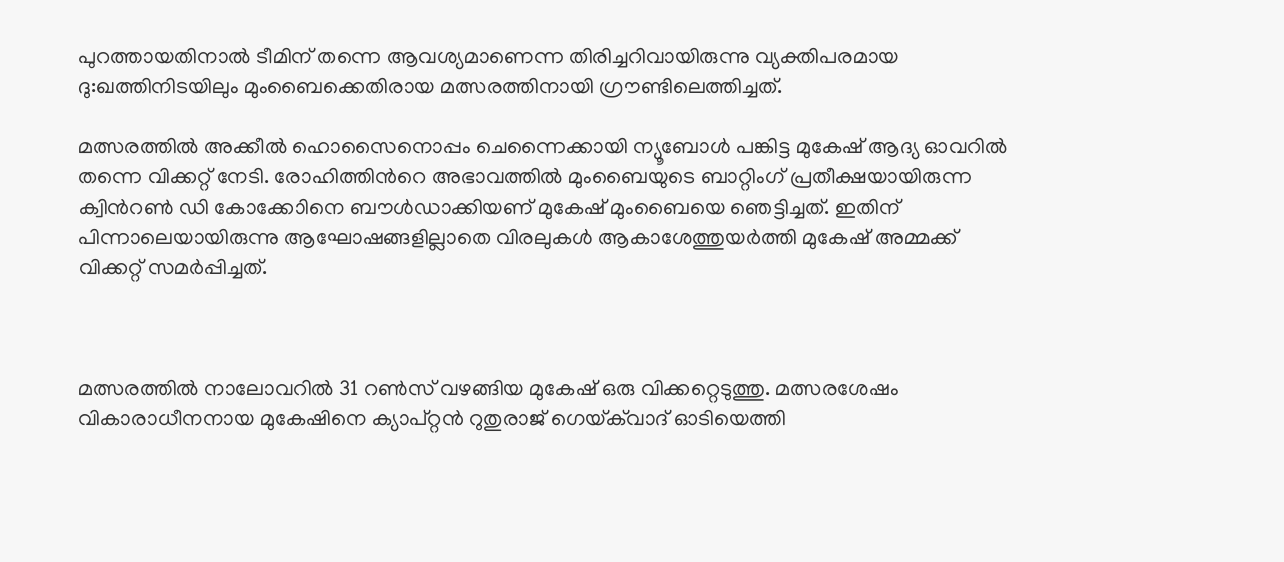പുറത്തായതിനാല്‍ ടീമിന് തന്നെ ആവശ്യമാണെന്ന തിരിച്ചറിവായിരുന്നു വ്യക്തിപരമായ ദു:ഖത്തിനിടയിലും മുംബൈക്കെതിരായ മത്സരത്തിനായി ഗ്രൗണ്ടിലെത്തിച്ചത്.

മത്സരത്തില്‍ അക്കീല്‍ ഹൊസൈനൊപ്പം ചെന്നൈക്കായി ന്യൂബോൾ പങ്കിട്ട മുകേഷ് ആദ്യ ഓവറിൽ തന്നെ വിക്കറ്റ് നേടി. രോഹിത്തിന്‍റെ അഭാവത്തില്‍ മുംബൈയുടെ ബാറ്റിംഗ് പ്രതീക്ഷയായിരുന്ന ക്വിന്‍റൺ ഡി കോക്കോിനെ ബൗള്‍ഡാക്കിയണ് മുകേഷ് മുംബൈയെ ഞെട്ടിച്ചത്. ഇതിന് പിന്നാലെയായിരുന്നു ആഘോഷങ്ങളില്ലാതെ വിരലുകള്‍ ആകാശേത്തുയര്‍ത്തി മുകേഷ് അമ്മക്ക് വിക്കറ്റ് സമര്‍പ്പിച്ചത്.



മത്സരത്തില്‍ നാലോവറില്‍ 31 റണ്‍സ് വഴങ്ങിയ മുകേഷ് ഒരു വിക്കറ്റെടുത്തു. മത്സരശേഷം വികാരാധീനനായ മുകേഷിനെ ക്യാപ്റ്റൻ റുതുരാജ് ഗെയ്‌ക്‌വാദ് ഓടിയെത്തി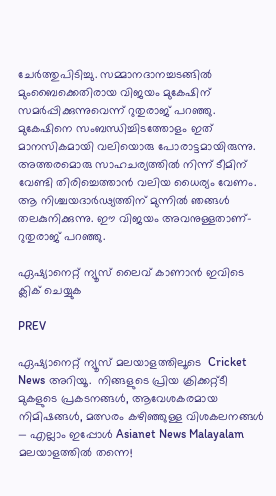ചേര്‍ത്തുപിടിച്ചു. സമ്മാനദാനച്ചടങ്ങില്‍ മുംബൈക്കെതിരായ വിജയം മുകേഷിന് സമര്‍പ്പിക്കുന്നുവെന്ന് റുതുരാജ് പറഞ്ഞു. മുകേഷിനെ സംബന്ധിച്ചിടത്തോളം ഇത് മാനസികമായി വലിയൊരു പോരാട്ടമായിരുന്നു. അത്തരമൊരു സാഹചര്യത്തിൽ നിന്ന് ടീമിന് വേണ്ടി തിരിച്ചെത്താൻ വലിയ ധൈര്യം വേണം. ആ നിശ്ചയദാർഢ്യത്തിന് മുന്നിൽ ഞങ്ങൾ തലകുനിക്കുന്നു. ഈ വിജയം അവനുള്ളതാണ്-റുതുരാജ് പറഞ്ഞു.

ഏഷ്യാനെറ്റ് ന്യൂസ് ലൈവ് കാണാന്‍ ഇവിടെ ക്ലിക് ചെയ്യുക

PREV

ഏഷ്യാനെറ്റ് ന്യൂസ് മലയാളത്തിലൂടെ  Cricket News അറിയൂ.  നിങ്ങളുടെ പ്രിയ ക്രിക്കറ്റ്ടീ മുകളുടെ പ്രകടനങ്ങൾ, ആവേശകരമായ നിമിഷങ്ങൾ, മത്സരം കഴിഞ്ഞുള്ള വിശകലനങ്ങൾ — എല്ലാം ഇപ്പോൾ Asianet News Malayalam മലയാളത്തിൽ തന്നെ!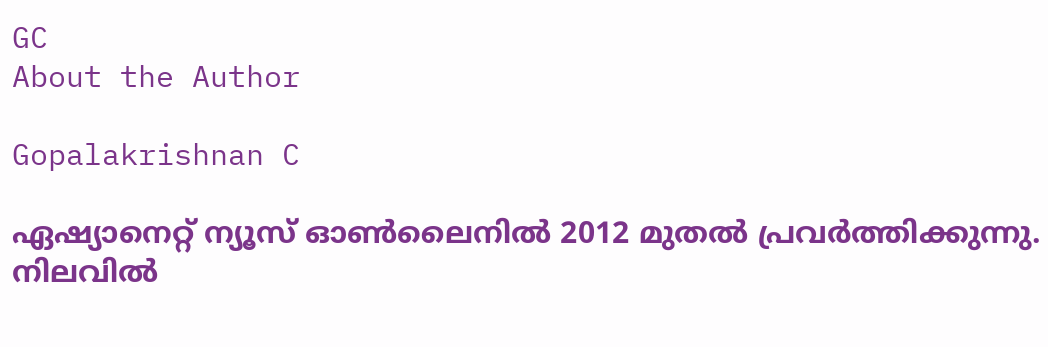GC
About the Author

Gopalakrishnan C

ഏഷ്യാനെറ്റ് ന്യൂസ് ഓണ്‍ലൈനില്‍ 2012 മുതല്‍ പ്രവര്‍ത്തിക്കുന്നു. നിലവില്‍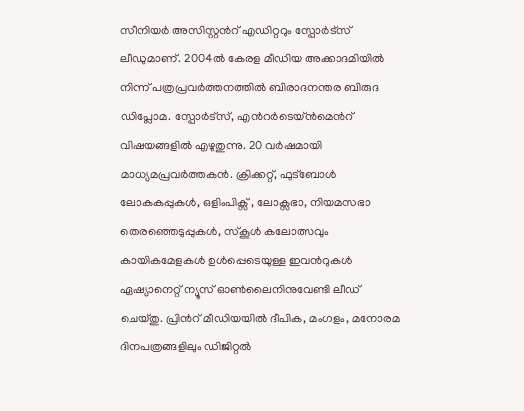സീനിയര്‍ അസിസ്റ്റന്‍റ് എഡിറ്ററും സ്പോർട്സ് ലീഡുമാണ്. 2004ൽ കേരള മീഡിയ അക്കാദമിയില്‍ നിന്ന് പത്രപ്രവര്‍ത്തനത്തില്‍ ബിരാദനന്തര ബിരുദ ഡിപ്ലോമ. സ്പോര്‍ട്സ്, എന്‍റര്‍ടെയ്ൻമെന്‍റ് വിഷയങ്ങളില്‍ എഴുതുന്നു. 20 വര്‍ഷമായി മാധ്യമപ്രവര്‍ത്തകൻ. ക്രിക്കറ്റ്, ഫുട്ബോള്‍ ലോകകപ്പുകൾ, ഒളിംപിക്സ് , ലോക്സഭാ, നിയമസഭാ തെരഞ്ഞെടുപ്പുകള്‍, സ്കൂള്‍ കലോത്സവും കായികമേളകള്‍ ഉള്‍പ്പെടെയുള്ള ഇവന്‍റുകള്‍ ഏഷ്യാനെറ്റ് ന്യൂസ് ഓണ്‍ലൈനിനുവേണ്ടി ലീഡ് ചെയ്തു. പ്രിന്‍റ് മീഡിയയില്‍ ദീപിക, മംഗളം, മനോരമ ദിനപത്രങ്ങളിലും ഡിജിറ്റൽ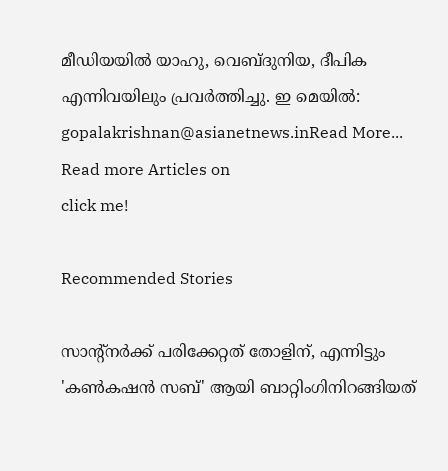മീഡിയയില്‍ യാഹു, വെബ്ദുനിയ, ദീപിക എന്നിവയിലും പ്രവര്‍ത്തിച്ചു. ഇ മെയില്‍: gopalakrishnan@asianetnews.inRead More...
Read more Articles on
click me!

Recommended Stories

സാന്‍റ്നര്‍ക്ക് പരിക്കേറ്റത് തോളിന്, എന്നിട്ടും 'കൺകഷൻ സബ്' ആയി ബാറ്റിംഗിനിറങ്ങിയത്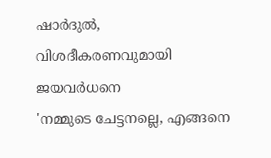ഷാര്‍ദുല്‍, വിശദീകരണവുമായി ജയവർധനെ
'നമ്മുടെ ചേട്ടനല്ലെ, എങ്ങനെ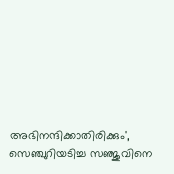അഭിനന്ദിക്കാതിരിക്കും', സെഞ്ചുറിയടിച്ച സഞ്ജുവിനെ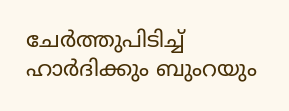ചേര്‍ത്തുപിടിച്ച് ഹാര്‍ദിക്കും ബുംറയും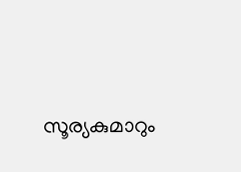സൂര്യകുമാറും